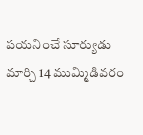పయనించే సూర్యుడు మార్చి 14 ముమ్మిడివరం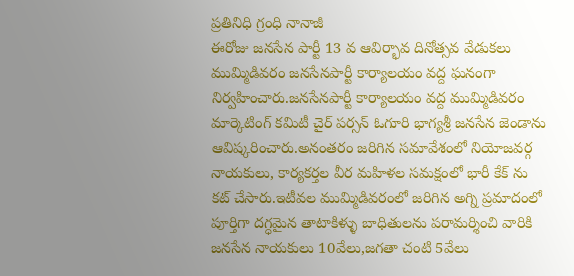ప్రతినిధి గ్రంధి నానాజీ
ఈరోజు జనసేన పార్టీ 13 వ ఆవిర్భావ దినోత్సవ వేడుకలు ముమ్మిడివరం జనసేనపార్టీ కార్యాలయం వద్ద ఘనంగా నిర్వహించారు.జనసేనపార్టీ కార్యాలయం వద్ద ముమ్మిడివరం మార్కెటింగ్ కమిటీ చైర్ పర్సన్ ఓగూరి భాగ్యశ్రీ జనసేన జెండాను ఆవిష్కరించారు.అనంతరం జరిగిన సమావేశంలో నియోజవర్గ నాయకులు, కార్యకర్తల వీర మహిళల సమక్షంలో భారీ కేక్ ను కట్ చేసారు.ఇటీవల ముమ్మిడివరంలో జరిగిన అగ్ని ప్రమాదంలో పూర్తిగా దగ్ధమైన తాటాకిళ్ళు బాధితులను పరామర్శించి వారికి జనసేన నాయకులు 10వేలు,జగతా చంటి 5వేలు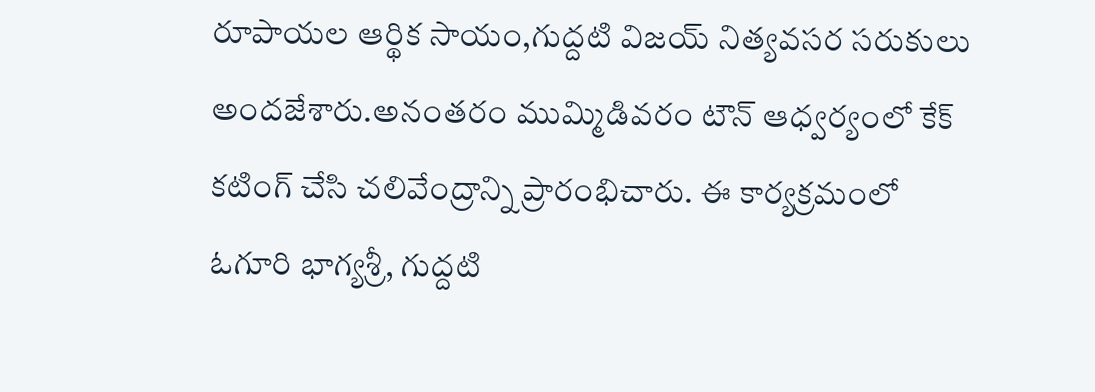రూపాయల ఆర్థిక సాయం,గుద్దటి విజయ్ నిత్యవసర సరుకులు అందజేశారు.అనంతరం ముమ్మిడివరం టౌన్ ఆధ్వర్యంలో కేక్ కటింగ్ చేసి చలివేంద్రాన్ని ప్రారంభిచారు. ఈ కార్యక్రమంలో ఓగూరి భాగ్యశ్రీ, గుద్దటి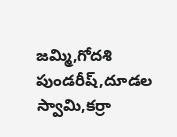జమ్మి,గోదశి పుండరీష్,దూడల స్వామి,కర్రా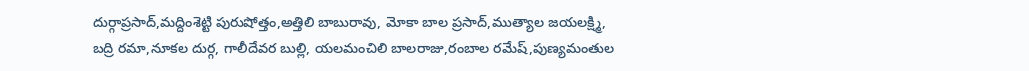దుర్గాప్రసాద్,మద్దింశెట్టి పురుషోత్తం,అత్తిలి బాబురావు, మోకా బాల ప్రసాద్,ముత్యాల జయలక్ష్మి, బద్రి రమా,నూకల దుర్గ, గాలీదేవర బుల్లి, యలమంచిలి బాలరాజు,రంబాల రమేష్,పుణ్యమంతుల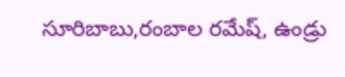సూరిబాబు,రంబాల రమేష్, ఉండ్రు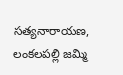సత్యనారాయణ, లంకలపల్లి జమ్మి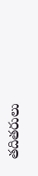తదితరులు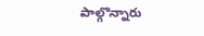పాల్గొన్నారు